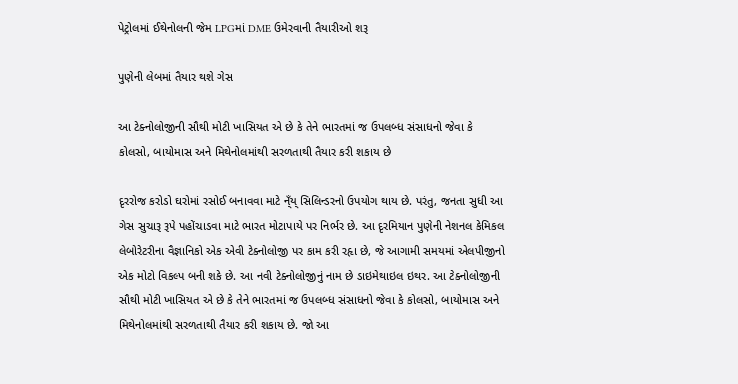પેટ્રોલમાં ઈથેનોલની જેમ LPGમાં DME ઉમેરવાની તૈયારીઓ શરૂ

પુણેની લેબમાં તૈયાર થશે ગેસ

આ ટેક્નોલોજીની સૌથી મોટી ખાસિયત એ છે કે તેને ભારતમાં જ ઉપલબ્ધ સંસાધનો જેવા કે કોલસો, બાયોમાસ અને મિથેનોલમાંથી સરળતાથી તૈયાર કરી શકાય છે

દૃરરોજ કરોડો ઘરોમાં રસોઈ બનાવવા માટે ન્ઁય્ સિલિન્ડરનો ઉપયોગ થાય છે. પરંતુ, જનતા સુધી આ ગેસ સુચારૂ રૂપે પહોંચાડવા માટે ભારત મોટાપાયે પર નિર્ભર છે. આ દૃરમિયાન પુણેની નેશનલ કેમિકલ લેબોરેટરીના વૈજ્ઞાનિકો એક એવી ટેક્નોલોજી પર કામ કરી રહૃા છે, જે આગામી સમયમાં એલપીજીનો એક મોટો વિકલ્પ બની શકે છે. આ નવી ટેક્નોલોજીનું નામ છે ડાઇમેથાઇલ ઇથર. આ ટેક્નોલોજીની સૌથી મોટી ખાસિયત એ છે કે તેને ભારતમાં જ ઉપલબ્ધ સંસાધનો જેવા કે કોલસો, બાયોમાસ અને મિથેનોલમાંથી સરળતાથી તૈયાર કરી શકાય છે. જો આ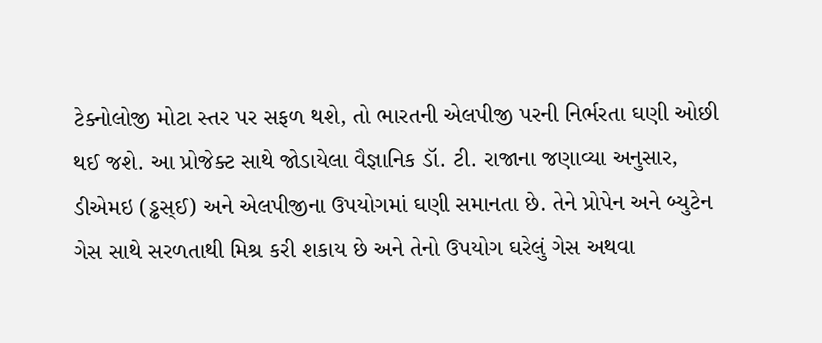ટેક્નોલોજી મોટા સ્તર પર સફળ થશે, તો ભારતની એલપીજી પરની નિર્ભરતા ઘણી ઓછી થઈ જશે. આ પ્રોજેક્ટ સાથે જોડાયેલા વૈજ્ઞાનિક ડૉ. ટી. રાજાના જણાવ્યા અનુસાર, ડીએમઇ (ડ્ઢસ્ઈ) અને એલપીજીના ઉપયોગમાં ઘણી સમાનતા છે. તેને પ્રોપેન અને બ્યુટેન ગેસ સાથે સરળતાથી મિશ્ર કરી શકાય છે અને તેનો ઉપયોગ ઘરેલું ગેસ અથવા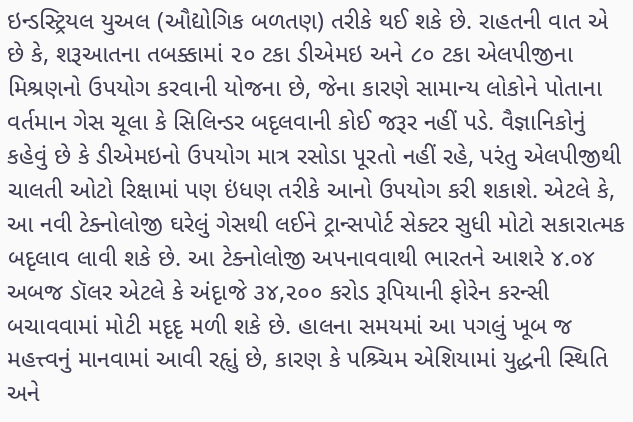ઇન્ડસ્ટ્રિયલ યુઅલ (ઔદ્યોગિક બળતણ) તરીકે થઈ શકે છે. રાહતની વાત એ છે કે, શરૂઆતના તબક્કામાં ૨૦ ટકા ડીએમઇ અને ૮૦ ટકા એલપીજીના મિશ્રણનો ઉપયોગ કરવાની યોજના છે, જેના કારણે સામાન્ય લોકોને પોતાના વર્તમાન ગેસ ચૂલા કે સિલિન્ડર બદૃલવાની કોઈ જરૂર નહીં પડે. વૈજ્ઞાનિકોનું કહેવું છે કે ડીએમઇનો ઉપયોગ માત્ર રસોડા પૂરતો નહીં રહે, પરંતુ એલપીજીથી ચાલતી ઓટો રિક્ષામાં પણ ઇંધણ તરીકે આનો ઉપયોગ કરી શકાશે. એટલે કે, આ નવી ટેક્નોલોજી ઘરેલું ગેસથી લઈને ટ્રાન્સપોર્ટ સેક્ટર સુધી મોટો સકારાત્મક બદૃલાવ લાવી શકે છે. આ ટેક્નોલોજી અપનાવવાથી ભારતને આશરે ૪.૦૪ અબજ ડૉલર એટલે કે અંદૃાજે ૩૪,૨૦૦ કરોડ રૂપિયાની ફોરેન કરન્સી બચાવવામાં મોટી મદૃદૃ મળી શકે છે. હાલના સમયમાં આ પગલું ખૂબ જ મહત્ત્વનું માનવામાં આવી રહૃાું છે, કારણ કે પશ્ર્ચિમ એશિયામાં યુદ્ધની સ્થિતિ અને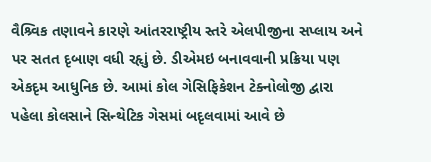વૈશ્ર્વિક તણાવને કારણે આંતરરાષ્ટ્રીય સ્તરે એલપીજીના સપ્લાય અને પર સતત દૃબાણ વધી રહૃાું છે. ડીએમઇ બનાવવાની પ્રક્રિયા પણ એકદૃમ આધુનિક છે. આમાં કોલ ગેસિફિકેશન ટેક્નોલોજી દ્વારા પહેલા કોલસાને સિન્થેટિક ગેસમાં બદૃલવામાં આવે છે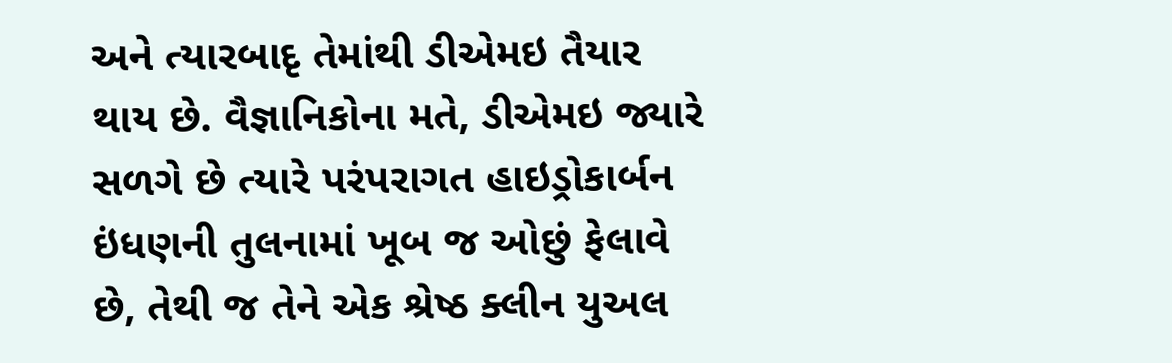અને ત્યારબાદૃ તેમાંથી ડીએમઇ તૈયાર થાય છે. વૈજ્ઞાનિકોના મતે, ડીએમઇ જ્યારે સળગે છે ત્યારે પરંપરાગત હાઇડ્રોકાર્બન ઇંધણની તુલનામાં ખૂબ જ ઓછું ફેલાવે છે, તેથી જ તેને એક શ્રેષ્ઠ ક્લીન યુઅલ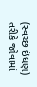(સ્વચ્છ ઇંધણ) તરીકે જોવામાં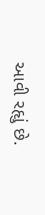આવી રહૃાું છે.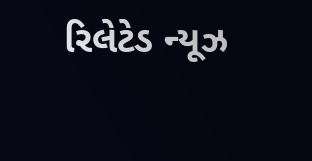રિલેટેડ ન્યૂઝ